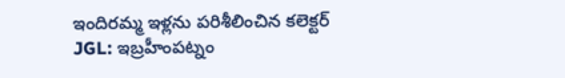ఇందిరమ్మ ఇళ్లను పరిశీలించిన కలెక్టర్
JGL: ఇబ్రహీంపట్నం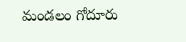మండలం గోదూరు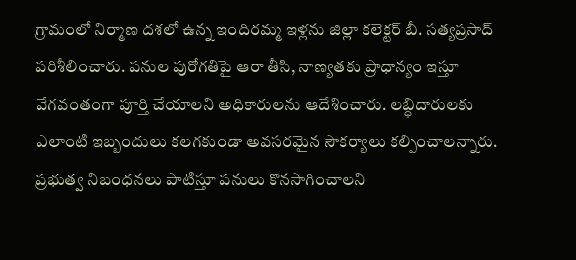గ్రామంలో నిర్మాణ దశలో ఉన్న ఇందిరమ్మ ఇళ్లను జిల్లా కలెక్టర్ బీ. సత్యప్రసాద్ పరిశీలించారు. పనుల పురోగతిపై ఆరా తీసి, నాణ్యతకు ప్రాధాన్యం ఇస్తూ వేగవంతంగా పూర్తి చేయాలని అధికారులను ఆదేశించారు. లబ్ధిదారులకు ఎలాంటి ఇబ్బందులు కలగకుండా అవసరమైన సౌకర్యాలు కల్పించాలన్నారు. ప్రభుత్వ నిబంధనలు పాటిస్తూ పనులు కొనసాగించాలని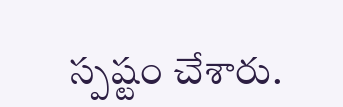స్పష్టం చేశారు.